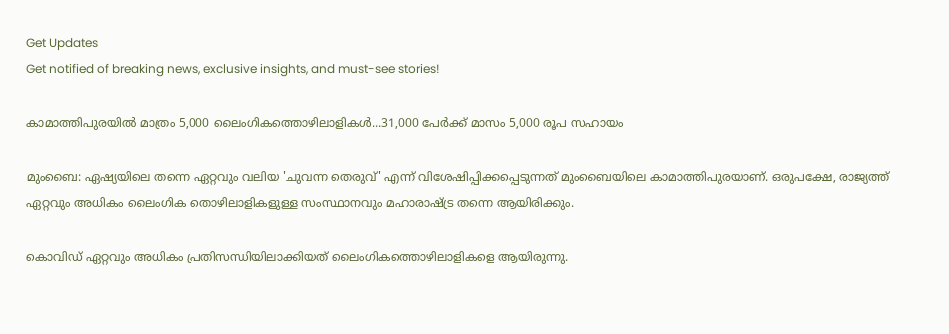Get Updates
Get notified of breaking news, exclusive insights, and must-see stories!

കാമാത്തിപുരയില്‍ മാത്രം 5,000 ലൈംഗികത്തൊഴിലാളികള്‍...31,000 പേർക്ക് മാസം 5,000 രൂപ സഹായം

മുംബൈ: ഏഷ്യയിലെ തന്നെ ഏറ്റവും വലിയ 'ചുവന്ന തെരുവ്' എന്ന് വിശേഷിപ്പിക്കപ്പെടുന്നത് മുംബൈയിലെ കാമാത്തിപുരയാണ്. ഒരുപക്ഷേ, രാജ്യത്ത് ഏറ്റവും അധികം ലൈംഗിക തൊഴിലാളികളുള്ള സംസ്ഥാനവും മഹാരാഷ്ട്ര തന്നെ ആയിരിക്കും.

കൊവിഡ് ഏറ്റവും അധികം പ്രതിസന്ധിയിലാക്കിയത് ലൈംഗികത്തൊഴിലാളികളെ ആയിരുന്നു.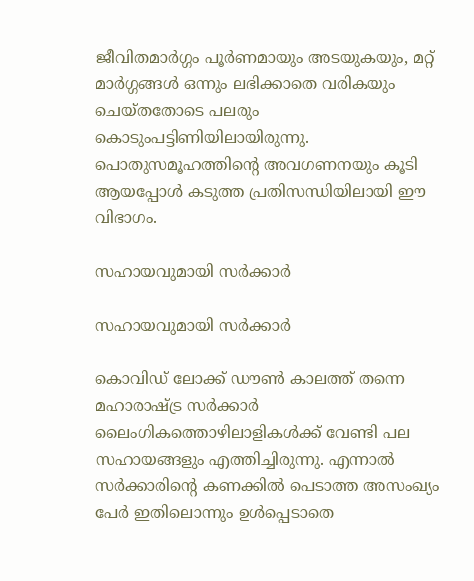ജീവിതമാര്‍ഗ്ഗം പൂര്‍ണമായും അടയുകയും, മറ്റ് മാര്‍ഗ്ഗങ്ങള്‍ ഒന്നും ലഭിക്കാതെ വരികയും ചെയ്തതോടെ പലരും കൊടുംപട്ടിണിയിലായിരുന്നു. പൊതുസമൂഹത്തിന്റെ അവഗണനയും കൂടി ആയപ്പോള്‍ കടുത്ത പ്രതിസന്ധിയിലായി ഈ വിഭാഗം.

സഹായവുമായി സര്‍ക്കാര്‍

സഹായവുമായി സര്‍ക്കാര്‍

കൊവിഡ് ലോക്ക് ഡൗണ്‍ കാലത്ത് തന്നെ മഹാരാഷ്ട്ര സര്‍ക്കാര്‍ ലൈംഗികത്തൊഴിലാളികള്‍ക്ക് വേണ്ടി പല സഹായങ്ങളും എത്തിച്ചിരുന്നു. എന്നാല്‍ സര്‍ക്കാരിന്റെ കണക്കില്‍ പെടാത്ത അസംഖ്യം പേര്‍ ഇതിലൊന്നും ഉള്‍പ്പെടാതെ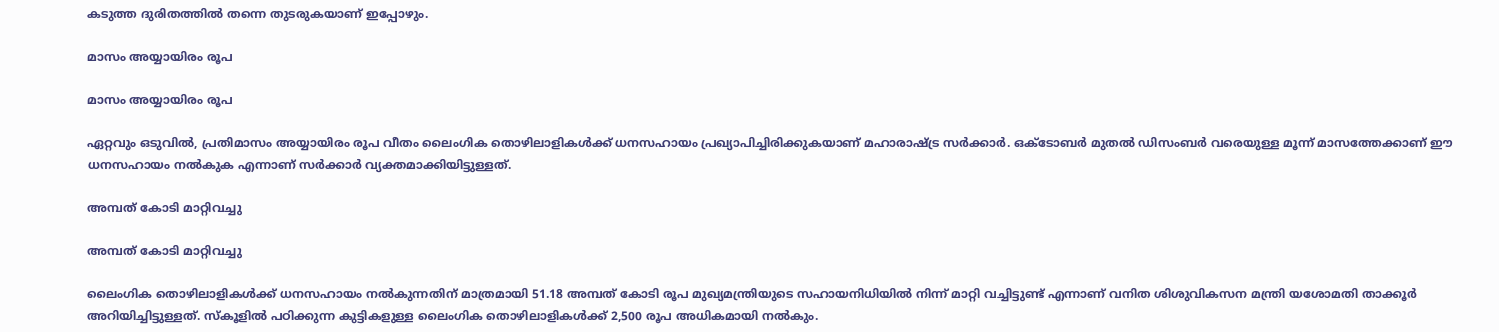കടുത്ത ദുരിതത്തില്‍ തന്നെ തുടരുകയാണ് ഇപ്പോഴും.

മാസം അയ്യായിരം രൂപ

മാസം അയ്യായിരം രൂപ

ഏറ്റവും ഒടുവില്‍, പ്രതിമാസം അയ്യായിരം രൂപ വീതം ലൈംഗിക തൊഴിലാളികള്‍ക്ക് ധനസഹായം പ്രഖ്യാപിച്ചിരിക്കുകയാണ് മഹാരാഷ്ട്ര സര്‍ക്കാര്‍. ഒക്ടോബര്‍ മുതല്‍ ഡിസംബര്‍ വരെയുള്ള മൂന്ന് മാസത്തേക്കാണ് ഈ ധനസഹായം നല്‍കുക എന്നാണ് സര്‍ക്കാര്‍ വ്യക്തമാക്കിയിട്ടുള്ളത്.

അമ്പത് കോടി മാറ്റിവച്ചു

അമ്പത് കോടി മാറ്റിവച്ചു

ലൈംഗിക തൊഴിലാളികള്‍ക്ക് ധനസഹായം നല്‍കുന്നതിന് മാത്രമായി 51.18 അമ്പത് കോടി രൂപ മുഖ്യമന്ത്രിയുടെ സഹായനിധിയില്‍ നിന്ന് മാറ്റി വച്ചിട്ടുണ്ട് എന്നാണ് വനിത ശിശുവികസന മന്ത്രി യശോമതി താക്കൂര്‍ അറിയിച്ചിട്ടുള്ളത്. സ്‌കൂളില്‍ പഠിക്കുന്ന കുട്ടികളുള്ള ലൈംഗിക തൊഴിലാളികള്‍ക്ക് 2,500 രൂപ അധികമായി നല്‍കും.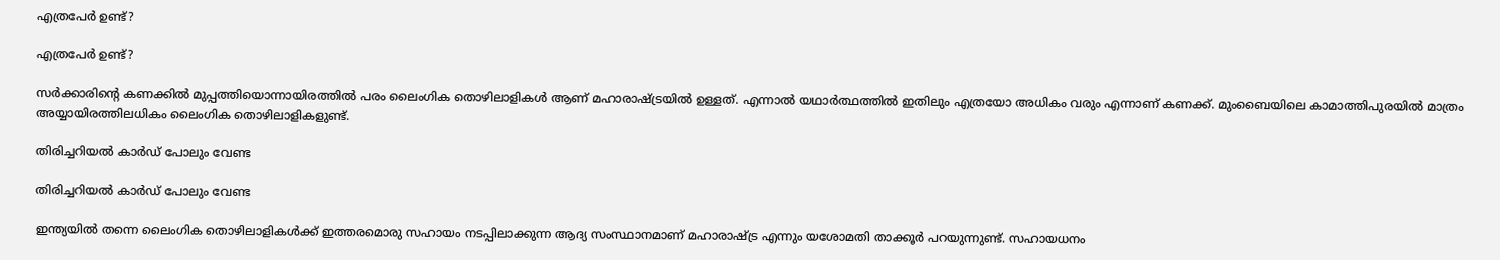എത്രപേര്‍ ഉണ്ട്?

എത്രപേര്‍ ഉണ്ട്?

സര്‍ക്കാരിന്റെ കണക്കില്‍ മുപ്പത്തിയൊന്നായിരത്തില്‍ പരം ലൈംഗിക തൊഴിലാളികള്‍ ആണ് മഹാരാഷ്ട്രയില്‍ ഉള്ളത്. എന്നാല്‍ യഥാര്‍ത്ഥത്തില്‍ ഇതിലും എത്രയോ അധികം വരും എന്നാണ് കണക്ക്. മുംബൈയിലെ കാമാത്തിപുരയില്‍ മാത്രം അയ്യായിരത്തിലധികം ലൈംഗിക തൊഴിലാളികളുണ്ട്.

തിരിച്ചറിയല്‍ കാര്‍ഡ് പോലും വേണ്ട

തിരിച്ചറിയല്‍ കാര്‍ഡ് പോലും വേണ്ട

ഇന്ത്യയില്‍ തന്നെ ലൈംഗിക തൊഴിലാളികള്‍ക്ക് ഇത്തരമൊരു സഹായം നടപ്പിലാക്കുന്ന ആദ്യ സംസ്ഥാനമാണ് മഹാരാഷ്ട്ര എന്നും യശോമതി താക്കൂര്‍ പറയുന്നുണ്ട്. സഹായധനം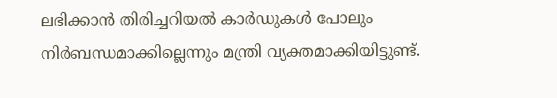ലഭിക്കാന്‍ തിരിച്ചറിയല്‍ കാര്‍ഡുകള്‍ പോലും നിര്‍ബന്ധമാക്കില്ലെന്നും മന്ത്രി വ്യക്തമാക്കിയിട്ടുണ്ട്.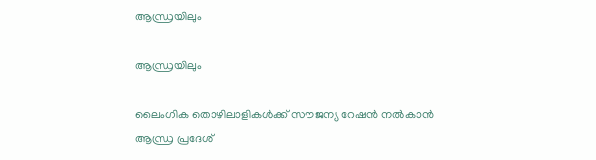ആന്ധ്രയിലും

ആന്ധ്രയിലും

ലൈംഗിക തൊഴിലാളികള്‍ക്ക് സൗജന്യ റേഷന്‍ നല്‍കാന്‍ ആന്ധ്ര പ്രദേശ്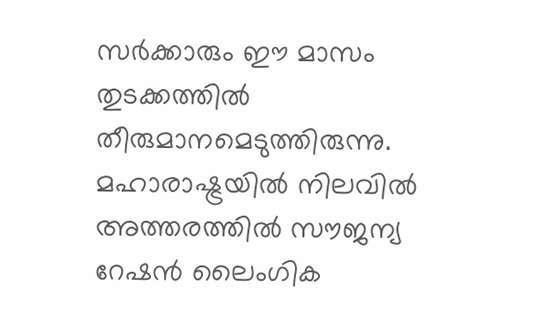സര്‍ക്കാരും ഈ മാസം തുടക്കത്തില്‍ തീരുമാനമെടുത്തിരുന്നു. മഹാരാഷ്ട്രയില്‍ നിലവില്‍ അത്തരത്തില്‍ സൗജന്യ റേഷന്‍ ലൈംഗിക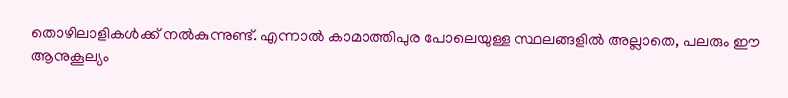തൊഴിലാളികള്‍ക്ക് നല്‍കുന്നുണ്ട്. എന്നാല്‍ കാമാത്തിപുര പോലെയുള്ള സ്ഥലങ്ങളില്‍ അല്ലാതെ, പലരും ഈ ആനുകൂല്യം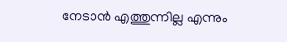നേടാന്‍ എത്തുന്നില്ല എന്നും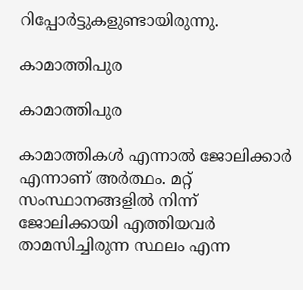റിപ്പോര്‍ട്ടുകളുണ്ടായിരുന്നു.

കാമാത്തിപുര

കാമാത്തിപുര

കാമാത്തികള്‍ എന്നാല്‍ ജോലിക്കാര്‍ എന്നാണ് അര്‍ത്ഥം. മറ്റ് സംസ്ഥാനങ്ങളില്‍ നിന്ന് ജോലിക്കായി എത്തിയവര്‍ താമസിച്ചിരുന്ന സ്ഥലം എന്ന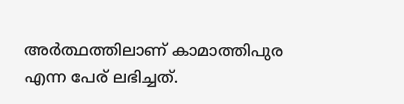അര്‍ത്ഥത്തിലാണ് കാമാത്തിപുര എന്ന പേര് ലഭിച്ചത്.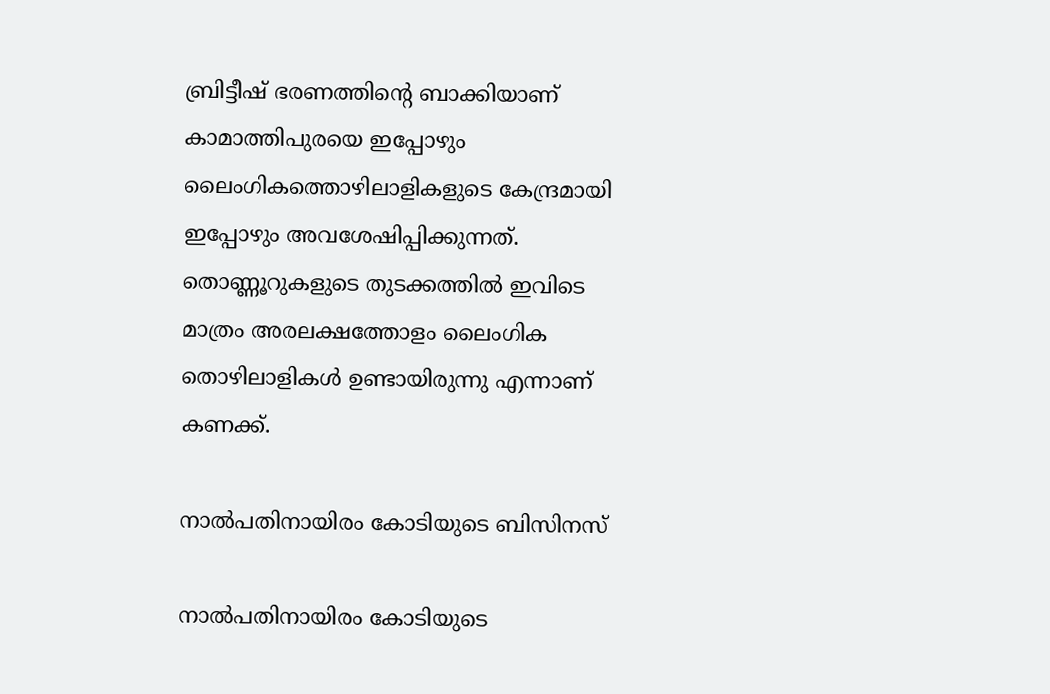ബ്രിട്ടീഷ് ഭരണത്തിന്റെ ബാക്കിയാണ് കാമാത്തിപുരയെ ഇപ്പോഴും ലൈംഗികത്തൊഴിലാളികളുടെ കേന്ദ്രമായി ഇപ്പോഴും അവശേഷിപ്പിക്കുന്നത്. തൊണ്ണൂറുകളുടെ തുടക്കത്തില്‍ ഇവിടെ മാത്രം അരലക്ഷത്തോളം ലൈംഗിക തൊഴിലാളികള്‍ ഉണ്ടായിരുന്നു എന്നാണ് കണക്ക്.

നാൽപതിനായിരം കോടിയുടെ ബിസിനസ്

നാൽപതിനായിരം കോടിയുടെ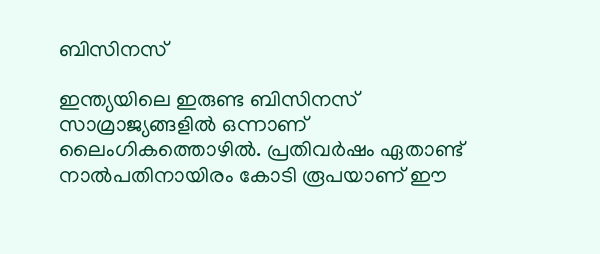ബിസിനസ്

ഇന്ത്യയിലെ ഇരുണ്ട ബിസിനസ് സാമ്രാജ്യങ്ങളിൽ ഒന്നാണ് ലൈംഗികത്തൊഴിൽ. പ്രതിവർഷം ഏതാണ്ട് നാൽപതിനായിരം കോടി രൂപയാണ് ഈ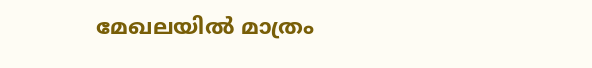മേഖലയിൽ മാത്രം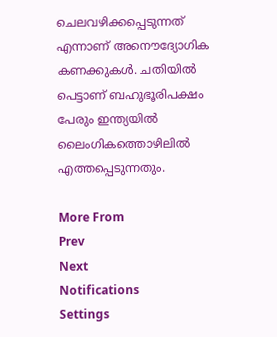ചെലവഴിക്കപ്പെടുന്നത് എന്നാണ് അനൌദ്യോഗിക കണക്കുകൾ. ചതിയിൽ പെട്ടാണ് ബഹുഭൂരിപക്ഷം പേരും ഇന്ത്യയിൽ ലൈംഗികത്തൊഴിലിൽ എത്തപ്പെടുന്നതും.

More From
Prev
Next
Notifications
Settings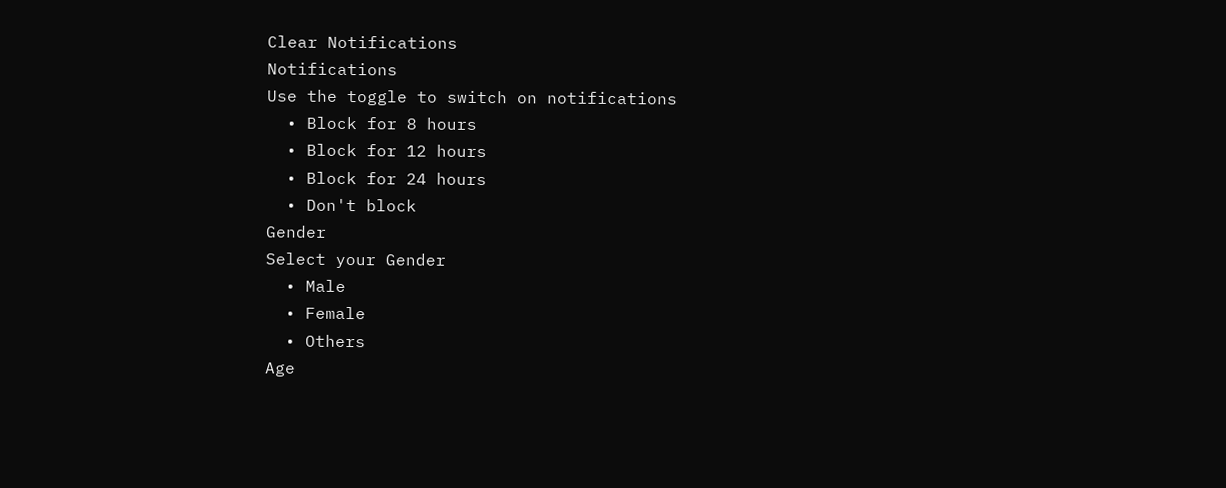Clear Notifications
Notifications
Use the toggle to switch on notifications
  • Block for 8 hours
  • Block for 12 hours
  • Block for 24 hours
  • Don't block
Gender
Select your Gender
  • Male
  • Female
  • Others
Age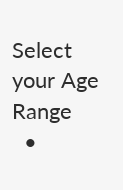Select your Age Range
  •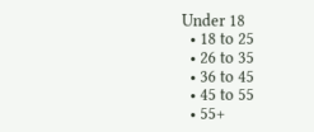Under 18
  • 18 to 25
  • 26 to 35
  • 36 to 45
  • 45 to 55
  • 55+